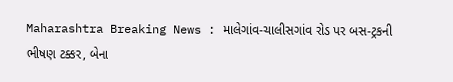Maharashtra Breaking News : માલેગાંવ-ચાલીસગાંવ રોડ પર બસ-ટ્રકની ભીષણ ટક્કર, બેના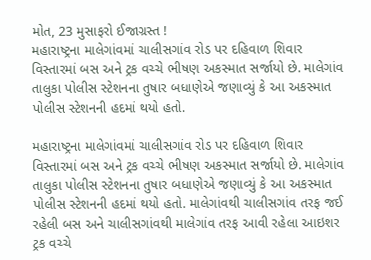મોત, 23 મુસાફરો ઈજાગ્રસ્ત !
મહારાષ્ટ્રના માલેગાંવમાં ચાલીસગાંવ રોડ પર દહિવાળ શિવાર વિસ્તારમાં બસ અને ટ્રક વચ્ચે ભીષણ અકસ્માત સર્જાયો છે. માલેગાંવ તાલુકા પોલીસ સ્ટેશનના તુષાર બધાણેએ જણાવ્યું કે આ અકસ્માત પોલીસ સ્ટેશનની હદમાં થયો હતો.

મહારાષ્ટ્રના માલેગાંવમાં ચાલીસગાંવ રોડ પર દહિવાળ શિવાર વિસ્તારમાં બસ અને ટ્રક વચ્ચે ભીષણ અકસ્માત સર્જાયો છે. માલેગાંવ તાલુકા પોલીસ સ્ટેશનના તુષાર બધાણેએ જણાવ્યું કે આ અકસ્માત પોલીસ સ્ટેશનની હદમાં થયો હતો. માલેગાંવથી ચાલીસગાંવ તરફ જઈ રહેલી બસ અને ચાલીસગાંવથી માલેગાંવ તરફ આવી રહેલા આઇશર ટ્રક વચ્ચે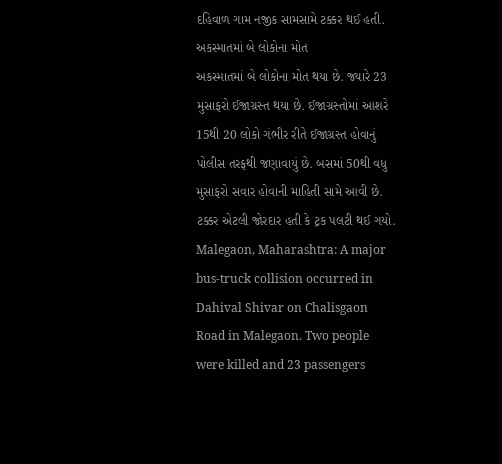દહિવાળ ગામ નજીક સામસામે ટક્કર થઈ હતી.
અકસ્માતમાં બે લોકોના મોત
અકસ્માતમાં બે લોકોના મોત થયા છે. જ્યારે 23 મુસાફરો ઈજાગ્રસ્ત થયા છે. ઈજાગ્રસ્તોમાં આશરે 15થી 20 લોકો ગંભીર રીતે ઈજાગ્રસ્ત હોવાનું પોલીસ તરફથી જણાવાયું છે. બસમાં 50થી વધુ મુસાફરો સવાર હોવાની માહિતી સામે આવી છે. ટક્કર એટલી જોરદાર હતી કે ટ્રક પલટી થઈ ગયો.
Malegaon, Maharashtra: A major bus-truck collision occurred in Dahival Shivar on Chalisgaon Road in Malegaon. Two people were killed and 23 passengers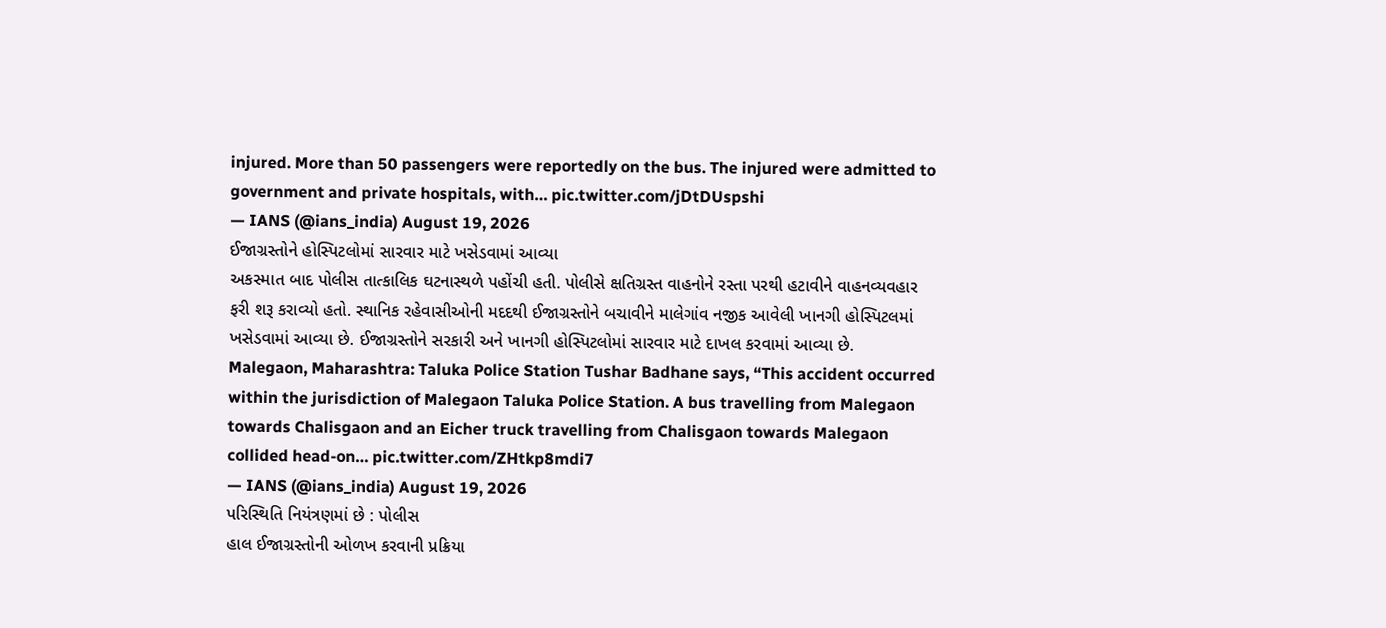injured. More than 50 passengers were reportedly on the bus. The injured were admitted to government and private hospitals, with… pic.twitter.com/jDtDUspshi
— IANS (@ians_india) August 19, 2026
ઈજાગ્રસ્તોને હોસ્પિટલોમાં સારવાર માટે ખસેડવામાં આવ્યા
અકસ્માત બાદ પોલીસ તાત્કાલિક ઘટનાસ્થળે પહોંચી હતી. પોલીસે ક્ષતિગ્રસ્ત વાહનોને રસ્તા પરથી હટાવીને વાહનવ્યવહાર ફરી શરૂ કરાવ્યો હતો. સ્થાનિક રહેવાસીઓની મદદથી ઈજાગ્રસ્તોને બચાવીને માલેગાંવ નજીક આવેલી ખાનગી હોસ્પિટલમાં ખસેડવામાં આવ્યા છે. ઈજાગ્રસ્તોને સરકારી અને ખાનગી હોસ્પિટલોમાં સારવાર માટે દાખલ કરવામાં આવ્યા છે.
Malegaon, Maharashtra: Taluka Police Station Tushar Badhane says, “This accident occurred within the jurisdiction of Malegaon Taluka Police Station. A bus travelling from Malegaon towards Chalisgaon and an Eicher truck travelling from Chalisgaon towards Malegaon collided head-on… pic.twitter.com/ZHtkp8mdi7
— IANS (@ians_india) August 19, 2026
પરિસ્થિતિ નિયંત્રણમાં છે : પોલીસ
હાલ ઈજાગ્રસ્તોની ઓળખ કરવાની પ્રક્રિયા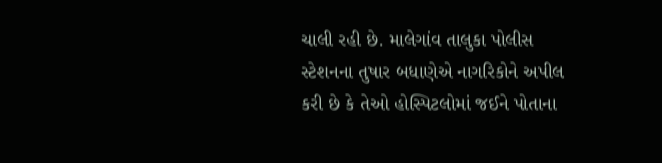ચાલી રહી છે. માલેગાંવ તાલુકા પોલીસ સ્ટેશનના તુષાર બધાણેએ નાગરિકોને અપીલ કરી છે કે તેઓ હોસ્પિટલોમાં જઈને પોતાના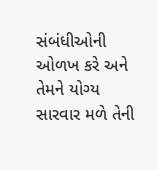સંબંધીઓની ઓળખ કરે અને તેમને યોગ્ય સારવાર મળે તેની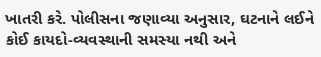ખાતરી કરે. પોલીસના જણાવ્યા અનુસાર, ઘટનાને લઈને કોઈ કાયદો-વ્યવસ્થાની સમસ્યા નથી અને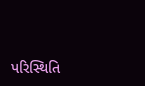પરિસ્થિતિ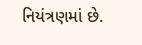નિયંત્રણમાં છે.